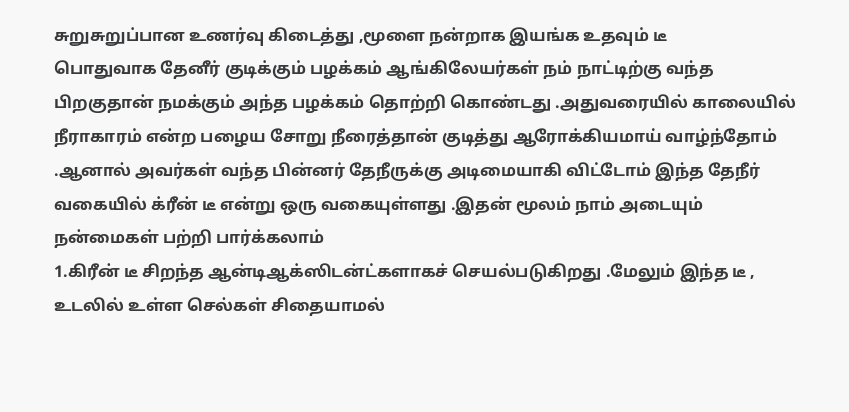சுறுசுறுப்பான உணர்வு கிடைத்து ,மூளை நன்றாக இயங்க உதவும் டீ
பொதுவாக தேனீர் குடிக்கும் பழக்கம் ஆங்கிலேயர்கள் நம் நாட்டிற்கு வந்த பிறகுதான் நமக்கும் அந்த பழக்கம் தொற்றி கொண்டது .அதுவரையில் காலையில் நீராகாரம் என்ற பழைய சோறு நீரைத்தான் குடித்து ஆரோக்கியமாய் வாழ்ந்தோம் .ஆனால் அவர்கள் வந்த பின்னர் தேநீருக்கு அடிமையாகி விட்டோம் இந்த தேநீர் வகையில் க்ரீன் டீ என்று ஒரு வகையுள்ளது .இதன் மூலம் நாம் அடையும் நன்மைகள் பற்றி பார்க்கலாம்
1.கிரீன் டீ சிறந்த ஆன்டிஆக்ஸிடன்ட்களாகச் செயல்படுகிறது .மேலும் இந்த டீ , உடலில் உள்ள செல்கள் சிதையாமல்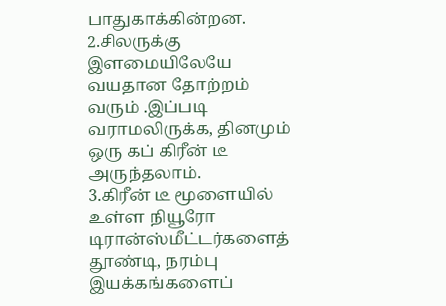பாதுகாக்கின்றன.
2.சிலருக்கு இளமையிலேயே வயதான தோற்றம் வரும் .இப்படி வராமலிருக்க, தினமும் ஒரு கப் கிரீன் டீ அருந்தலாம்.
3.கிரீன் டீ மூளையில் உள்ள நியூரோ டிரான்ஸ்மீட்டர்களைத் தூண்டி, நரம்பு இயக்கங்களைப்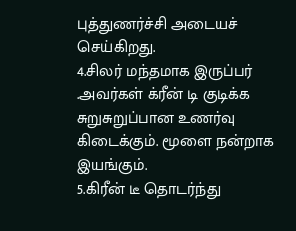புத்துணர்ச்சி அடையச் செய்கிறது.
4.சிலர் மந்தமாக இருப்பர் .அவர்கள் க்ரீன் டி குடிக்க சுறுசுறுப்பான உணர்வு கிடைக்கும். மூளை நன்றாக இயங்கும்.
5.கிரீன் டீ தொடர்ந்து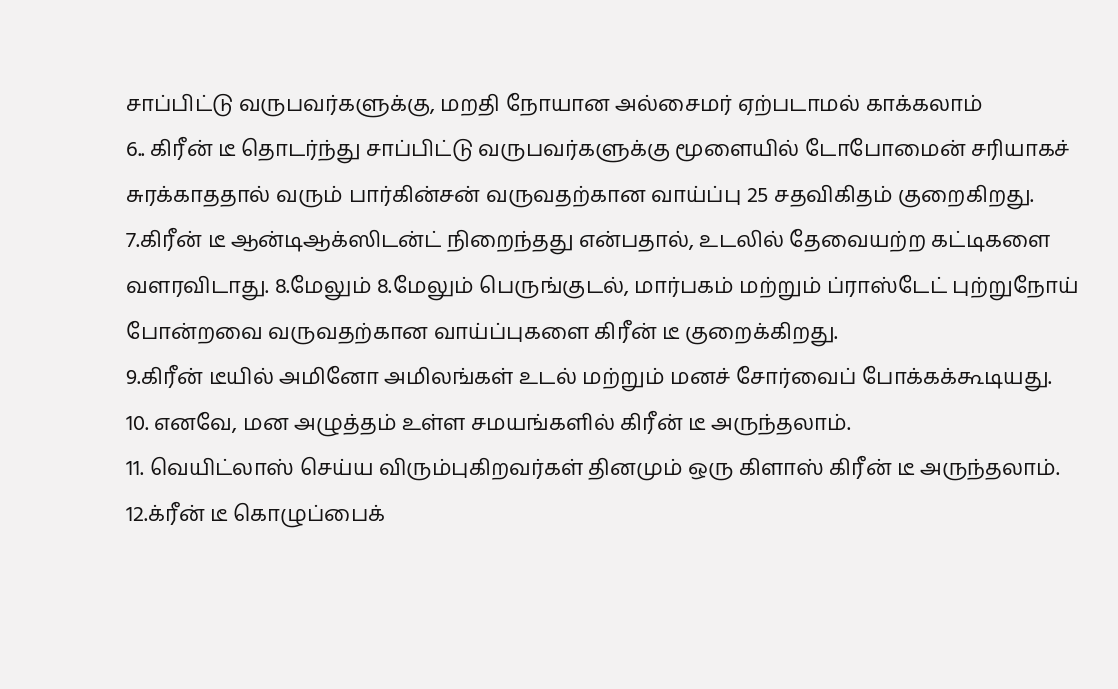சாப்பிட்டு வருபவர்களுக்கு, மறதி நோயான அல்சைமர் ஏற்படாமல் காக்கலாம்
6.. கிரீன் டீ தொடர்ந்து சாப்பிட்டு வருபவர்களுக்கு மூளையில் டோபோமைன் சரியாகச் சுரக்காததால் வரும் பார்கின்சன் வருவதற்கான வாய்ப்பு 25 சதவிகிதம் குறைகிறது.
7.கிரீன் டீ ஆன்டிஆக்ஸிடன்ட் நிறைந்தது என்பதால், உடலில் தேவையற்ற கட்டிகளை வளரவிடாது. 8.மேலும் 8.மேலும் பெருங்குடல், மார்பகம் மற்றும் ப்ராஸ்டேட் புற்றுநோய் போன்றவை வருவதற்கான வாய்ப்புகளை கிரீன் டீ குறைக்கிறது.
9.கிரீன் டீயில் அமினோ அமிலங்கள் உடல் மற்றும் மனச் சோர்வைப் போக்கக்கூடியது.
10. எனவே, மன அழுத்தம் உள்ள சமயங்களில் கிரீன் டீ அருந்தலாம்.
11. வெயிட்லாஸ் செய்ய விரும்புகிறவர்கள் தினமும் ஒரு கிளாஸ் கிரீன் டீ அருந்தலாம்.
12.க்ரீன் டீ கொழுப்பைக்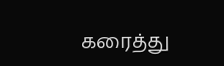கரைத்து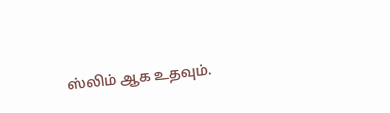ஸ்லிம் ஆக உதவும்.